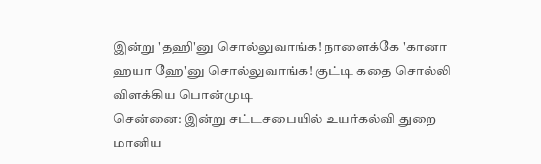இன்று 'தஹி'னு சொல்லுவாங்க! நாளைக்கே 'கானா ஹயா ஹே'னு சொல்லுவாங்க! குட்டி கதை சொல்லி விளக்கிய பொன்முடி
சென்னை: இன்று சட்டசபையில் உயர்கல்வி துறை மானிய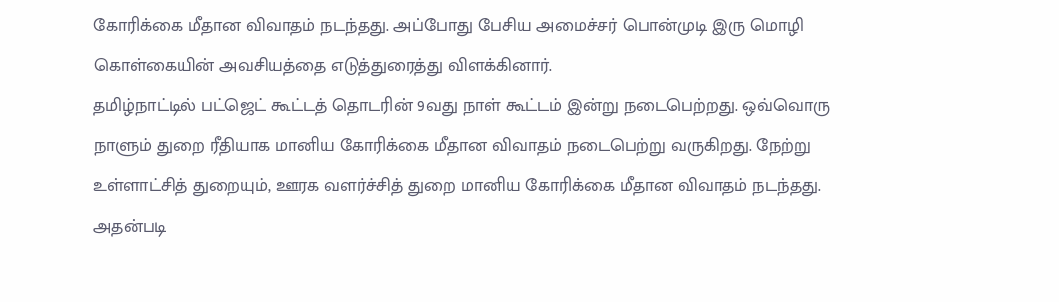கோரிக்கை மீதான விவாதம் நடந்தது. அப்போது பேசிய அமைச்சர் பொன்முடி இரு மொழி கொள்கையின் அவசியத்தை எடுத்துரைத்து விளக்கினார்.
தமிழ்நாட்டில் பட்ஜெட் கூட்டத் தொடரின் 9வது நாள் கூட்டம் இன்று நடைபெற்றது. ஒவ்வொரு நாளும் துறை ரீதியாக மானிய கோரிக்கை மீதான விவாதம் நடைபெற்று வருகிறது. நேற்று உள்ளாட்சித் துறையும், ஊரக வளர்ச்சித் துறை மானிய கோரிக்கை மீதான விவாதம் நடந்தது.
அதன்படி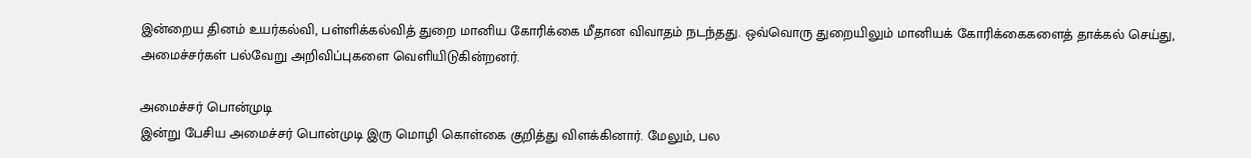இன்றைய தினம் உயர்கல்வி, பள்ளிக்கல்வித் துறை மானிய கோரிக்கை மீதான விவாதம் நடந்தது. ஒவ்வொரு துறையிலும் மானியக் கோரிக்கைகளைத் தாக்கல் செய்து, அமைச்சர்கள் பல்வேறு அறிவிப்புகளை வெளியிடுகின்றனர்.

அமைச்சர் பொன்முடி
இன்று பேசிய அமைச்சர் பொன்முடி இரு மொழி கொள்கை குறித்து விளக்கினார். மேலும், பல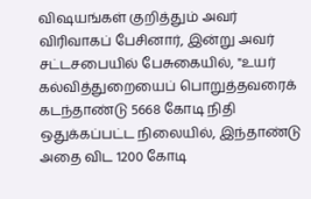விஷயங்கள் குறித்தும் அவர் விரிவாகப் பேசினார், இன்று அவர் சட்டசபையில் பேசுகையில், "உயர் கல்வித்துறையைப் பொறுத்தவரைக் கடந்தாண்டு 5668 கோடி நிதி ஒதுக்கப்பட்ட நிலையில், இந்தாண்டு அதை விட 1200 கோடி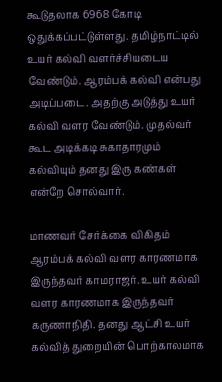கூடுதலாக 6968 கோடி ஒதுக்கப்பட்டுள்ளது. தமிழ்நாட்டில் உயர் கல்வி வளர்ச்சியடைய வேண்டும். ஆரம்பக் கல்வி என்பது அடிப்படை. அதற்கு அடுத்து உயர் கல்வி வளர வேண்டும். முதல்வர் கூட அடிக்கடி சுகாதாரமும் கல்வியும் தனது இரு கண்கள் என்றே சொல்வார்.

மாணவர் சேர்க்கை விகிதம்
ஆரம்பக் கல்வி வளர காரணமாக இருந்தவர் காமராஜர். உயர் கல்வி வளர காரணமாக இருந்தவர் கருணாநிதி. தனது ஆட்சி உயர் கல்வித் துறையின் பொற்காலமாக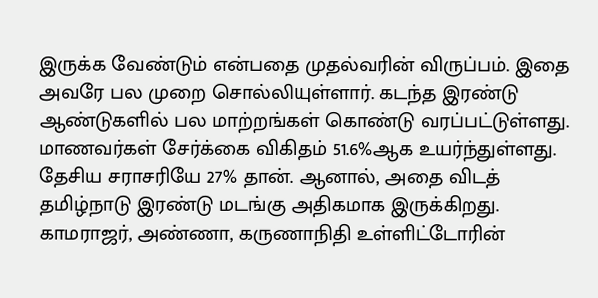இருக்க வேண்டும் என்பதை முதல்வரின் விருப்பம். இதை அவரே பல முறை சொல்லியுள்ளார். கடந்த இரண்டு ஆண்டுகளில் பல மாற்றங்கள் கொண்டு வரப்பட்டுள்ளது. மாணவர்கள் சேர்க்கை விகிதம் 51.6%ஆக உயர்ந்துள்ளது. தேசிய சராசரியே 27% தான். ஆனால், அதை விடத் தமிழ்நாடு இரண்டு மடங்கு அதிகமாக இருக்கிறது. காமராஜர், அண்ணா, கருணாநிதி உள்ளிட்டோரின்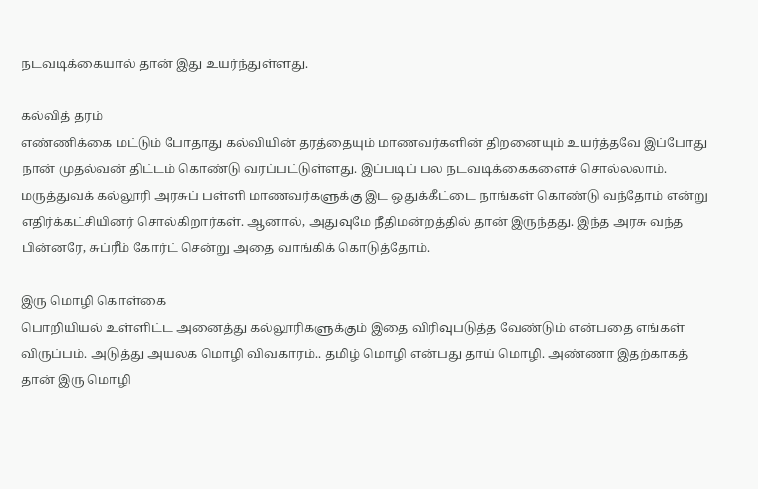நடவடிக்கையால் தான் இது உயர்ந்துள்ளது.

கல்வித் தரம்
எண்ணிக்கை மட்டும் போதாது கல்வியின் தரத்தையும் மாணவர்களின் திறனையும் உயர்த்தவே இப்போது நான் முதல்வன் திட்டம் கொண்டு வரப்பட்டுள்ளது. இப்படிப் பல நடவடிக்கைகளைச் சொல்லலாம். மருத்துவக் கல்லூரி அரசுப் பள்ளி மாணவர்களுக்கு இட ஒதுக்கீட்டை நாங்கள் கொண்டு வந்தோம் என்று எதிர்க்கட்சியினர் சொல்கிறார்கள். ஆனால், அதுவுமே நீதிமன்றத்தில் தான் இருந்தது. இந்த அரசு வந்த பின்னரே, சுப்ரீம் கோர்ட் சென்று அதை வாங்கிக் கொடுத்தோம்.

இரு மொழி கொள்கை
பொறியியல் உள்ளிட்ட அனைத்து கல்லூரிகளுக்கும் இதை விரிவுபடுத்த வேண்டும் என்பதை எங்கள் விருப்பம். அடுத்து அயலக மொழி விவகாரம்.. தமிழ் மொழி என்பது தாய் மொழி. அண்ணா இதற்காகத் தான் இரு மொழி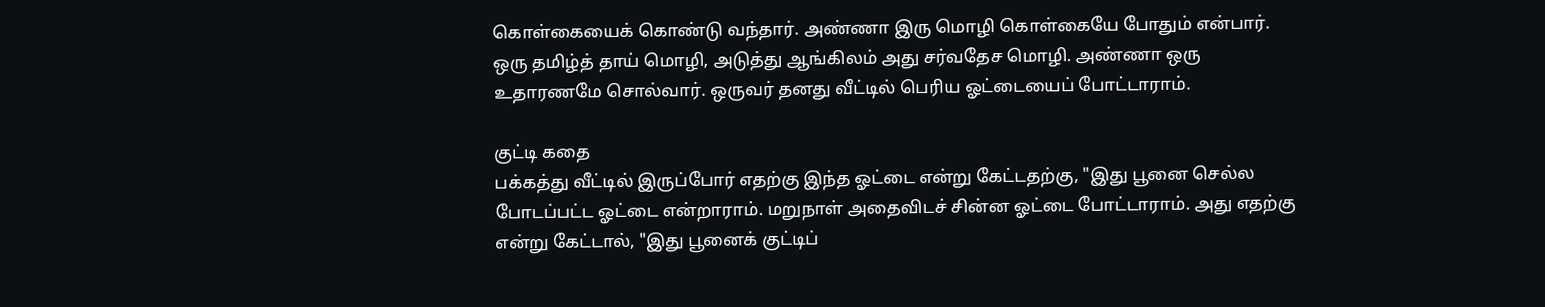கொள்கையைக் கொண்டு வந்தார். அண்ணா இரு மொழி கொள்கையே போதும் என்பார். ஒரு தமிழ்த் தாய் மொழி, அடுத்து ஆங்கிலம் அது சர்வதேச மொழி. அண்ணா ஒரு உதாரணமே சொல்வார். ஒருவர் தனது வீட்டில் பெரிய ஓட்டையைப் போட்டாராம்.

குட்டி கதை
பக்கத்து வீட்டில் இருப்போர் எதற்கு இந்த ஓட்டை என்று கேட்டதற்கு, "இது பூனை செல்ல போடப்பட்ட ஓட்டை என்றாராம். மறுநாள் அதைவிடச் சின்ன ஓட்டை போட்டாராம். அது எதற்கு என்று கேட்டால், "இது பூனைக் குட்டிப்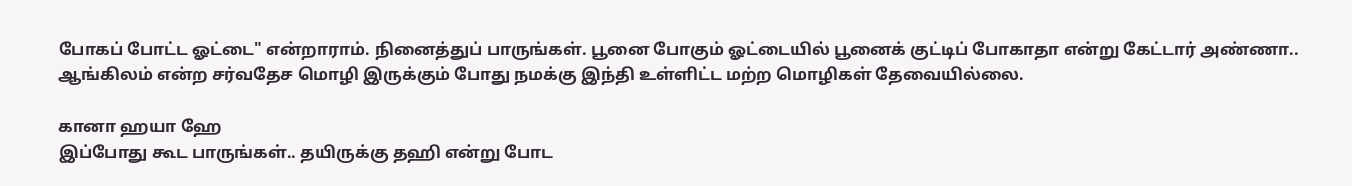போகப் போட்ட ஓட்டை" என்றாராம். நினைத்துப் பாருங்கள். பூனை போகும் ஓட்டையில் பூனைக் குட்டிப் போகாதா என்று கேட்டார் அண்ணா.. ஆங்கிலம் என்ற சர்வதேச மொழி இருக்கும் போது நமக்கு இந்தி உள்ளிட்ட மற்ற மொழிகள் தேவையில்லை.

கானா ஹயா ஹே
இப்போது கூட பாருங்கள்.. தயிருக்கு தஹி என்று போட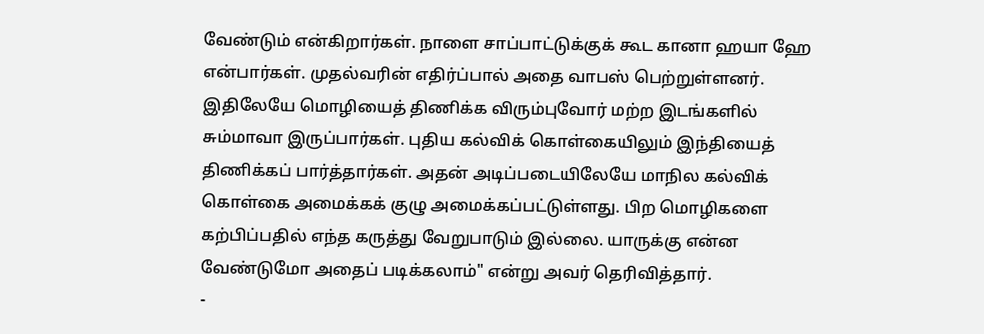வேண்டும் என்கிறார்கள். நாளை சாப்பாட்டுக்குக் கூட கானா ஹயா ஹே என்பார்கள். முதல்வரின் எதிர்ப்பால் அதை வாபஸ் பெற்றுள்ளனர். இதிலேயே மொழியைத் திணிக்க விரும்புவோர் மற்ற இடங்களில் சும்மாவா இருப்பார்கள். புதிய கல்விக் கொள்கையிலும் இந்தியைத் திணிக்கப் பார்த்தார்கள். அதன் அடிப்படையிலேயே மாநில கல்விக் கொள்கை அமைக்கக் குழு அமைக்கப்பட்டுள்ளது. பிற மொழிகளை கற்பிப்பதில் எந்த கருத்து வேறுபாடும் இல்லை. யாருக்கு என்ன வேண்டுமோ அதைப் படிக்கலாம்" என்று அவர் தெரிவித்தார்.
-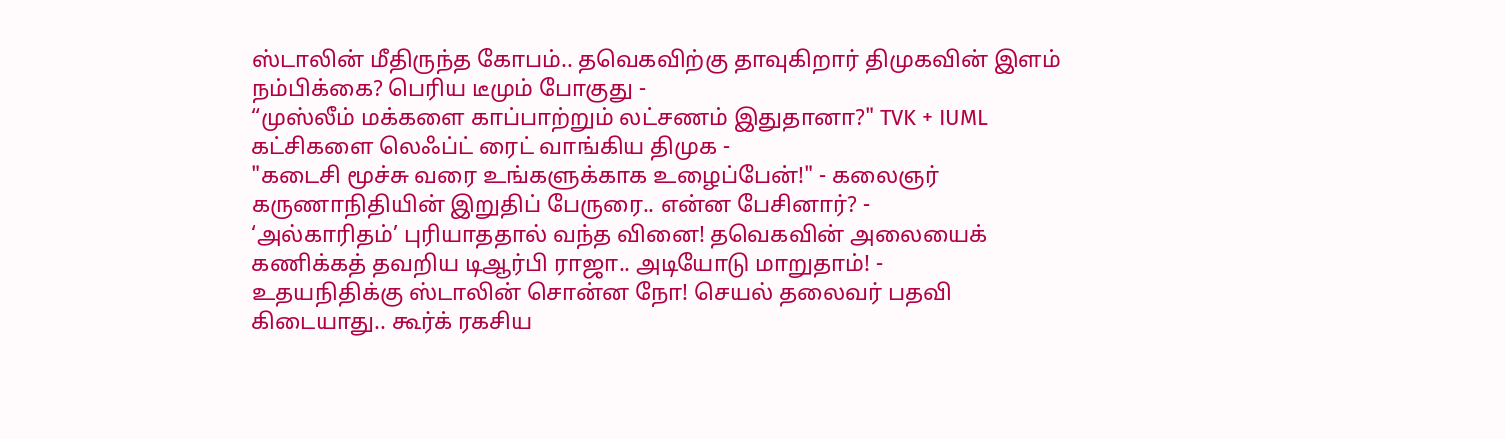ஸ்டாலின் மீதிருந்த கோபம்.. தவெகவிற்கு தாவுகிறார் திமுகவின் இளம் நம்பிக்கை? பெரிய டீமும் போகுது -
“முஸ்லீம் மக்களை காப்பாற்றும் லட்சணம் இதுதானா?" TVK + IUML கட்சிகளை லெஃப்ட் ரைட் வாங்கிய திமுக -
"கடைசி மூச்சு வரை உங்களுக்காக உழைப்பேன்!" - கலைஞர் கருணாநிதியின் இறுதிப் பேருரை.. என்ன பேசினார்? -
‘அல்காரிதம்’ புரியாததால் வந்த வினை! தவெகவின் அலையைக் கணிக்கத் தவறிய டிஆர்பி ராஜா.. அடியோடு மாறுதாம்! -
உதயநிதிக்கு ஸ்டாலின் சொன்ன நோ! செயல் தலைவர் பதவி கிடையாது.. கூர்க் ரகசிய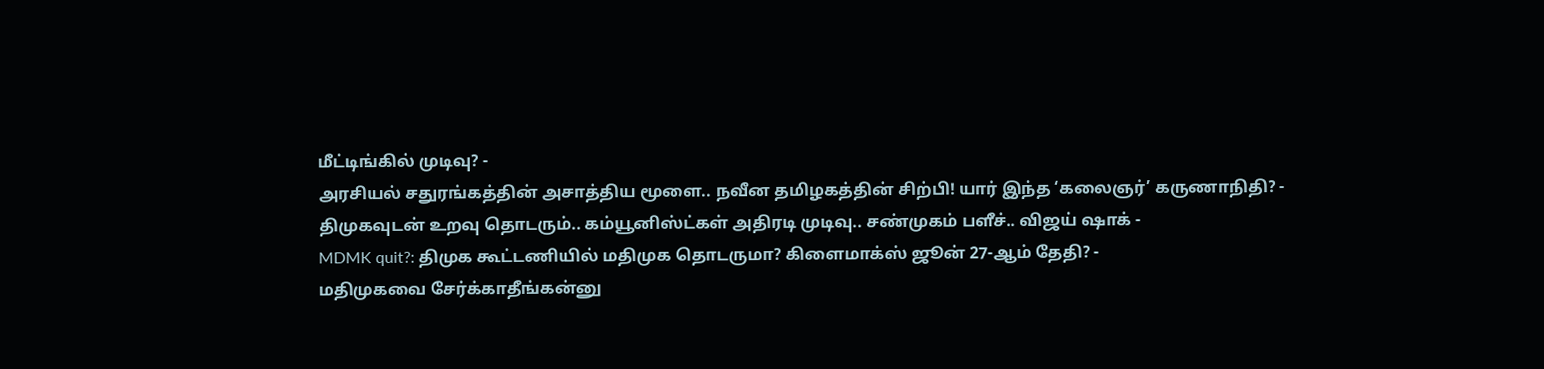மீட்டிங்கில் முடிவு? -
அரசியல் சதுரங்கத்தின் அசாத்திய மூளை.. நவீன தமிழகத்தின் சிற்பி! யார் இந்த ‘கலைஞர்’ கருணாநிதி? -
திமுகவுடன் உறவு தொடரும்.. கம்யூனிஸ்ட்கள் அதிரடி முடிவு.. சண்முகம் பளீச்.. விஜய் ஷாக் -
MDMK quit?: திமுக கூட்டணியில் மதிமுக தொடருமா? கிளைமாக்ஸ் ஜூன் 27-ஆம் தேதி? -
மதிமுகவை சேர்க்காதீங்கன்னு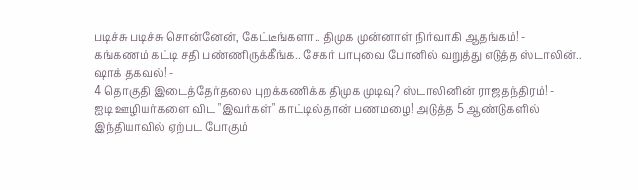படிச்சு படிச்சு சொன்னேன், கேட்டீங்களா.. திமுக முன்னாள் நிர்வாகி ஆதங்கம்! -
கங்கணம் கட்டி சதி பண்ணிருக்கீங்க.. சேகர் பாபுவை போனில் வறுத்து எடுத்த ஸ்டாலின்.. ஷாக் தகவல்! -
4 தொகுதி இடைத்தேர்தலை புறக்கணிக்க திமுக முடிவு? ஸ்டாலினின் ராஜதந்திரம்! -
ஐடி ஊழியர்களை விட "இவர்கள்" காட்டில்தான் பணமழை! அடுத்த 5 ஆண்டுகளில் இந்தியாவில் ஏற்பட போகும்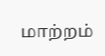மாற்றம்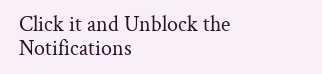Click it and Unblock the Notifications